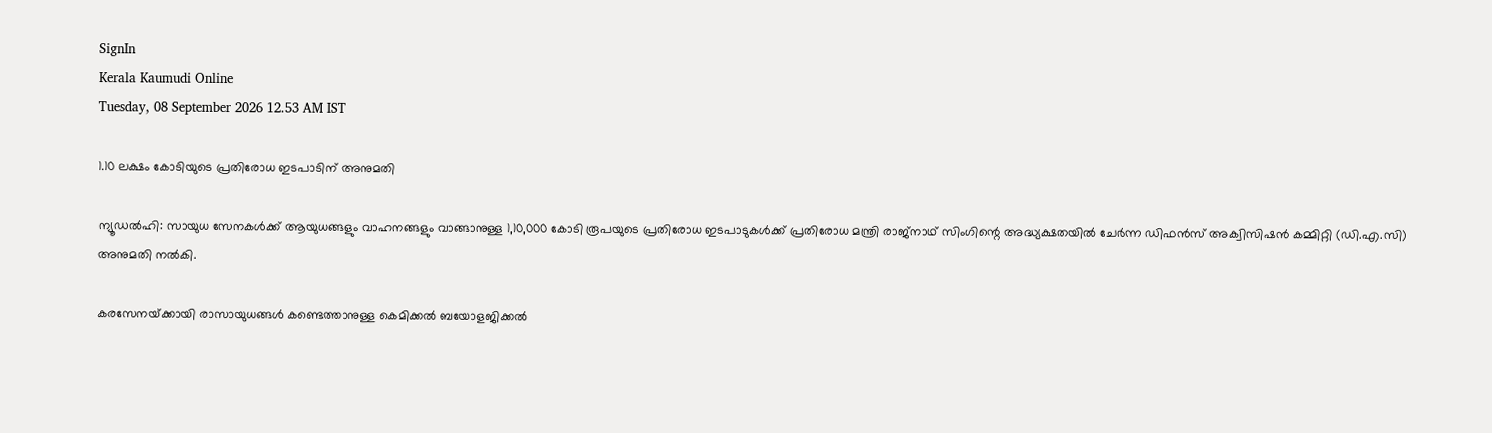SignIn
Kerala Kaumudi Online
Tuesday, 08 September 2026 12.53 AM IST

1.10 ലക്ഷം കോടിയുടെ പ്രതിരോധ ഇടപാടിന് അനുമതി

ന്യൂഡൽഹി: സായുധ സേനകൾക്ക് ആയുധങ്ങളും വാഹനങ്ങളും വാങ്ങാനുള്ള 1,10,000 കോടി രൂപയുടെ പ്രതിരോധ ഇടപാടുകൾക്ക് പ്രതിരോധ മന്ത്രി രാജ്‌നാഥ് സിംഗിന്റെ അദ്ധ്യക്ഷതയിൽ ചേർന്ന ഡിഫൻസ് അക്വിസിഷൻ കമ്മിറ്റി (ഡി.എ.സി) അനുമതി നൽകി.

കരസേനയ്‌ക്കായി രാസായുധങ്ങൾ കണ്ടെത്താനുള്ള കെമിക്കൽ ബയോളജിക്കൽ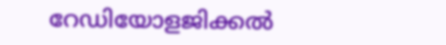റേഡിയോളജിക്കൽ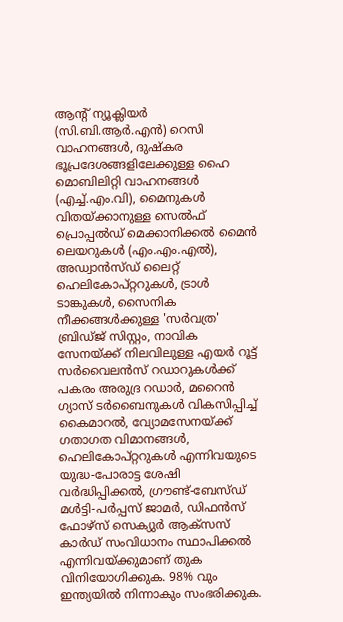ആന്റ് ന്യൂക്ലിയർ (സി.ബി.ആർ.എൻ) റെസി വാഹനങ്ങൾ, ദുഷ്‌കര ഭൂപ്രദേശങ്ങളിലേക്കുള്ള ഹൈ മൊബിലിറ്റി വാഹനങ്ങൾ (എച്ച്.എം.വി), മൈനുകൾ വിതയ്‌ക്കാനുള്ള സെൽഫ് പ്രൊപ്പൽഡ് മെക്കാനിക്കൽ മൈൻ ലെയറുകൾ (എം.എം.എൽ), അഡ്വാൻസ്ഡ് ലൈറ്റ് ഹെലികോപ്റ്ററുകൾ, ട്രാൾ ടാങ്കുകൾ, സൈനിക നീക്കങ്ങൾക്കുള്ള 'സർവത്ര' ബ്രിഡ്‌ജ് സിസ്റ്റം, നാവിക സേനയ്‌ക്ക് നിലവിലുള്ള എയർ റൂട്ട് സർവൈലൻസ് റഡാറുകൾക്ക് പകരം അരുദ്ര റഡാർ, മറൈൻ ഗ്യാസ് ടർബൈനുകൾ വികസിപ്പിച്ച് കൈമാറൽ, വ്യോമസേനയ്‌ക്ക് ഗതാഗത വിമാനങ്ങൾ, ഹെലികോപ്റ്ററുകൾ എന്നിവയുടെ യുദ്ധ-പോരാട്ട ശേഷി വർദ്ധിപ്പിക്കൽ, ഗ്രൗണ്ട്-ബേസ്ഡ് മൾട്ടി-പർപ്പസ് ജാമർ, ഡിഫൻസ് ഫോഴ്‌സ് സെക്യുർ ആക്‌സസ് കാർഡ് സംവിധാനം സ്ഥാപിക്കൽ എന്നിവയ്‌ക്കുമാണ് തുക വിനിയോഗിക്കുക. 98% വും ഇന്ത്യയിൽ നിന്നാകും സംഭരിക്കുക.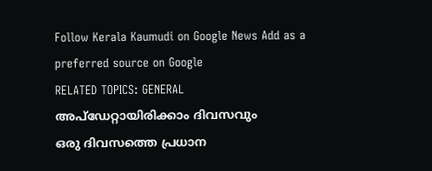Follow Kerala Kaumudi on Google News Add as a preferred source on Google
RELATED TOPICS: GENERAL
അപ്ഡേറ്റായിരിക്കാം ദിവസവും
ഒരു ദിവസത്തെ പ്രധാന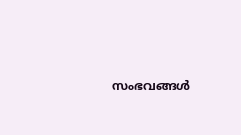സംഭവങ്ങൾ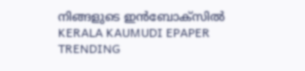നിങ്ങളുടെ ഇൻബോക്സിൽ
KERALA KAUMUDI EPAPER
TRENDING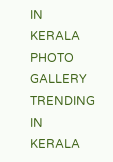IN KERALA
PHOTO GALLERY
TRENDING IN KERALA